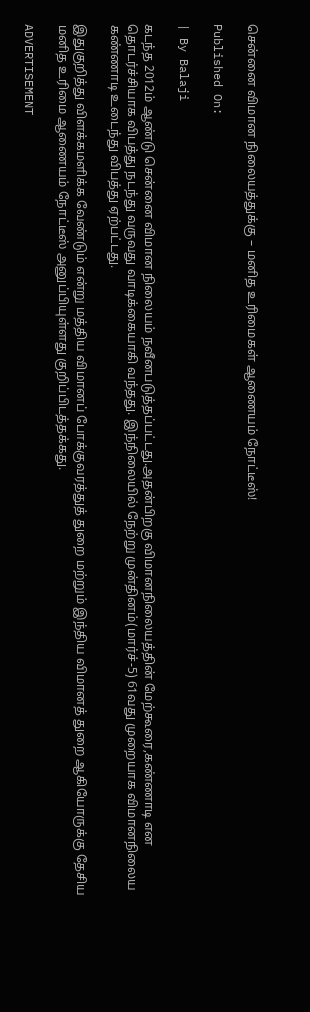சென்னை விமான நிலையத்துக்கு – மனித உரிமைகள் ஆணையம் நோட்டீஸ்!

Published On:

| By Balaji

கடந்த 2012ம் ஆண்டு சென்னை விமான நிலையம் நவீனபடுத்தப்பட்டது.அதன்பிறகு விமானநிலையத்தின் மேற்கூரை,கண்ணாடி என தொடர்ச்சியாக விபத்து நடந்து வருவது வாடிக்கையாகி வந்தது. இந்நிலையில் நேற்று முன்தினம்(மார்ச்-5) 61வது முறையாக விமானநிலைய கண்ணாடி உடைந்து விபத்து ஏற்பட்டது.

இதுகுறித்து விளக்கமளிக்க வேண்டும் என்று மத்திய விமானப் போக்குவரத்துத் துறை மற்றும் இந்திய விமானத் துறை ஆகியோருக்கு தேசிய மனித உரிமை ஆணையம் நோட்டீஸ் அனுப்பியுள்ளது குறிப்பிடத்தக்கது.

ADVERTISEMENT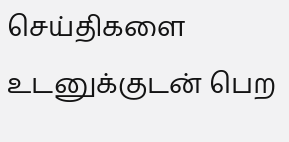செய்திகளை உடனுக்குடன் பெற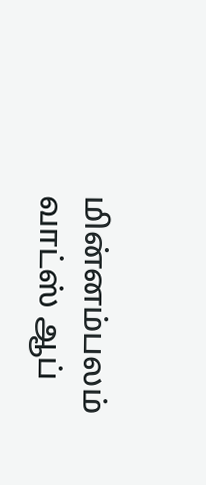மின்னம்பலம் வாட்ஸ் ஆப்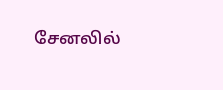சேனலில்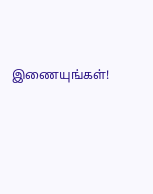இணையுங்கள்!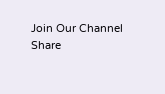Join Our Channel
Share